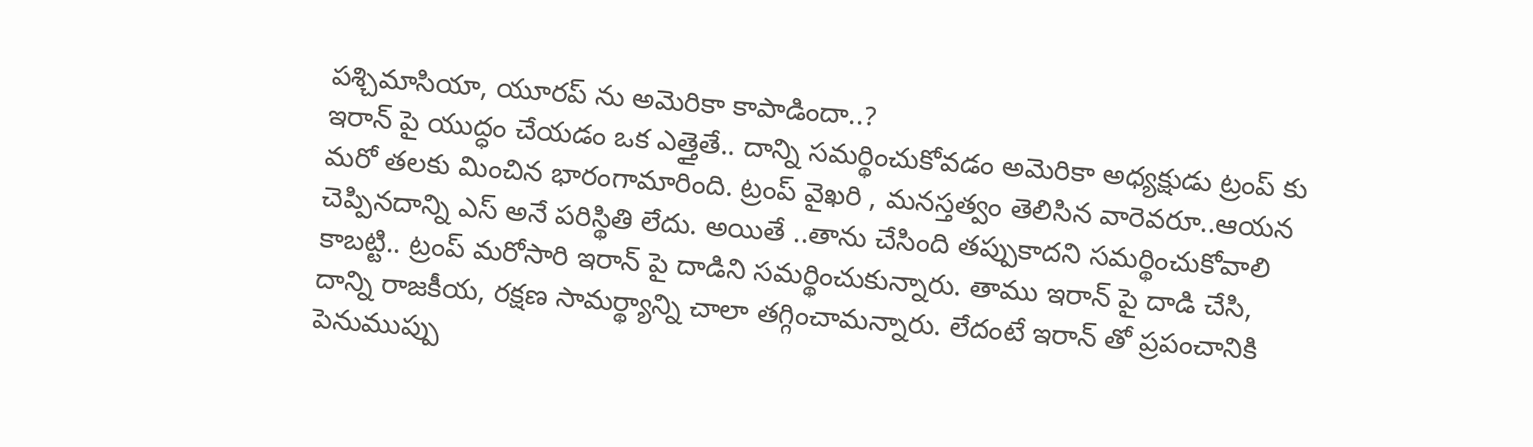పశ్చిమాసియా, యూరప్ ను అమెరికా కాపాడిందా..?
ఇరాన్ పై యుద్ధం చేయడం ఒక ఎత్తైతే.. దాన్ని సమర్థించుకోవడం అమెరికా అధ్యక్షుడు ట్రంప్ కు మరో తలకు మించిన భారంగామారింది. ట్రంప్ వైఖరి , మనస్తత్వం తెలిసిన వారెవరూ..ఆయన చెప్పినదాన్ని ఎస్ అనే పరిస్థితి లేదు. అయితే ..తాను చేసింది తప్పుకాదని సమర్థించుకోవాలి కాబట్టి.. ట్రంప్ మరోసారి ఇరాన్ పై దాడిని సమర్థించుకున్నారు. తాము ఇరాన్ పై దాడి చేసి, దాన్ని రాజకీయ, రక్షణ సామర్థ్యాన్ని చాలా తగ్గించామన్నారు. లేదంటే ఇరాన్ తో ప్రపంచానికి పెనుముప్పు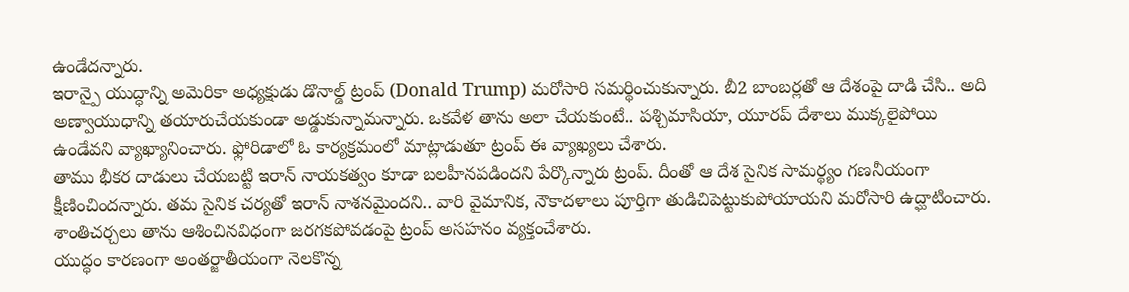ఉండేదన్నారు.
ఇరాన్పై యుద్ధాన్ని అమెరికా అధ్యక్షుడు డొనాల్డ్ ట్రంప్ (Donald Trump) మరోసారి సమర్థించుకున్నారు. బీ2 బాంబర్లతో ఆ దేశంపై దాడి చేసి.. అది అణ్వాయుధాన్ని తయారుచేయకుండా అడ్డుకున్నామన్నారు. ఒకవేళ తాను అలా చేయకుంటే.. పశ్చిమాసియా, యూరప్ దేశాలు ముక్కలైపోయి ఉండేవని వ్యాఖ్యానించారు. ఫ్లోరిడాలో ఓ కార్యక్రమంలో మాట్లాడుతూ ట్రంప్ ఈ వ్యాఖ్యలు చేశారు.
తాము భీకర దాడులు చేయబట్టి ఇరాన్ నాయకత్వం కూడా బలహీనపడిందని పేర్కొన్నారు ట్రంప్. దీంతో ఆ దేశ సైనిక సామర్థ్యం గణనీయంగా క్షీణించిందన్నారు. తమ సైనిక చర్యతో ఇరాన్ నాశనమైందని.. వారి వైమానిక, నౌకాదళాలు పూర్తిగా తుడిచిపెట్టుకుపోయాయని మరోసారి ఉద్ఘాటించారు. శాంతిచర్చలు తాను ఆశించినవిధంగా జరగకపోవడంపై ట్రంప్ అసహనం వ్యక్తంచేశారు.
యుద్ధం కారణంగా అంతర్జాతీయంగా నెలకొన్న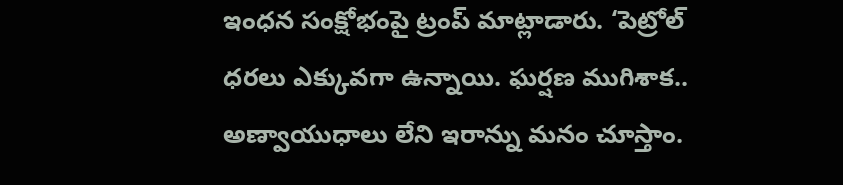ఇంధన సంక్షోభంపై ట్రంప్ మాట్లాడారు. ‘పెట్రోల్ ధరలు ఎక్కువగా ఉన్నాయి. ఘర్షణ ముగిశాక.. అణ్వాయుధాలు లేని ఇరాన్ను మనం చూస్తాం.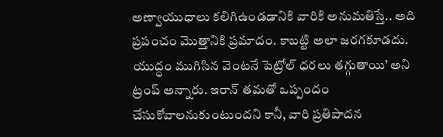అణ్వాయుధాలు కలిగిఉండడానికి వారికి అనుమతిస్తే.. అది ప్రపంచం మొత్తానికి ప్రమాదం. కాబట్టి అలా జరగకూడదు. యుద్ధం ముగిసిన వెంటనే పెట్రోల్ ధరలు తగ్గుతాయి’ అని ట్రంప్ అన్నారు. ఇరాన్ తమతో ఒప్పందం చేసుకోవాలనుకుంటుందని కానీ, వారి ప్రతిపాదన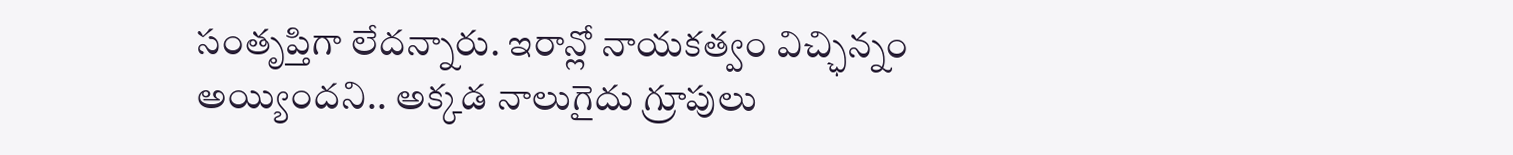సంతృప్తిగా లేదన్నారు. ఇరాన్లో నాయకత్వం విచ్ఛిన్నం అయ్యిందని.. అక్కడ నాలుగైదు గ్రూపులు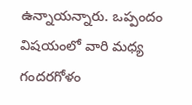ఉన్నాయన్నారు. ఒప్పందం విషయంలో వారి మధ్య గందరగోళం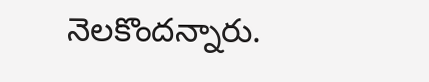నెలకొందన్నారు.